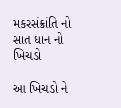મકરસંક્રાંતિ નો સાત ધાન નો ખિચડો

આ ખિચડો ને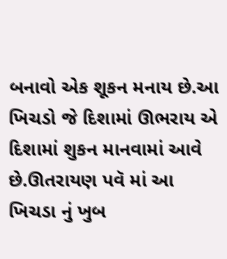બનાવો એક શૂકન મનાય છે.આ ખિચડો જે દિશામાં ઊભરાય એ દિશામાં શુકન માનવામાં આવે છે.ઊતરાયણ પવૅ માં આ ખિચડા નું ખુબ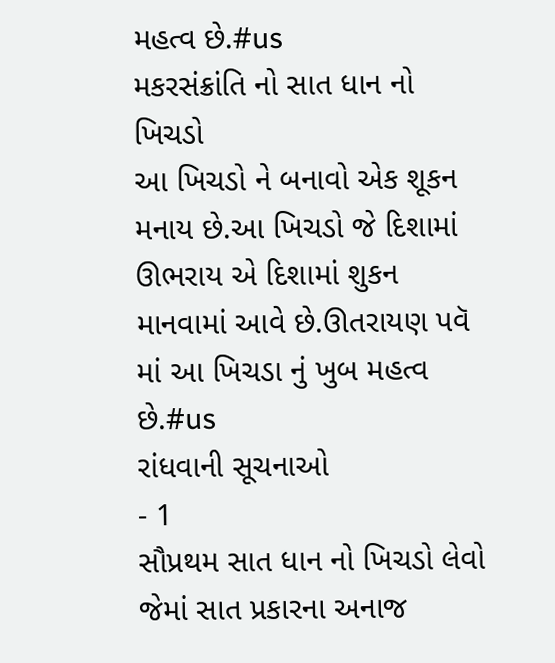મહત્વ છે.#us
મકરસંક્રાંતિ નો સાત ધાન નો ખિચડો
આ ખિચડો ને બનાવો એક શૂકન મનાય છે.આ ખિચડો જે દિશામાં ઊભરાય એ દિશામાં શુકન માનવામાં આવે છે.ઊતરાયણ પવૅ માં આ ખિચડા નું ખુબ મહત્વ છે.#us
રાંધવાની સૂચનાઓ
- 1
સૌપ્રથમ સાત ધાન નો ખિચડો લેવો જેમાં સાત પ્રકારના અનાજ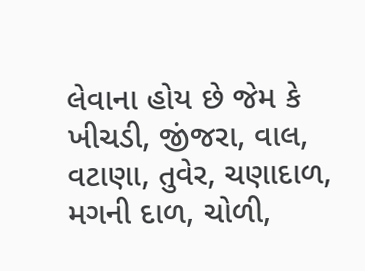લેવાના હોય છે જેમ કે ખીચડી, જીંજરા, વાલ, વટાણા, તુવેર, ચણાદાળ, મગની દાળ, ચોળી,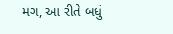મગ, આ રીતે બધું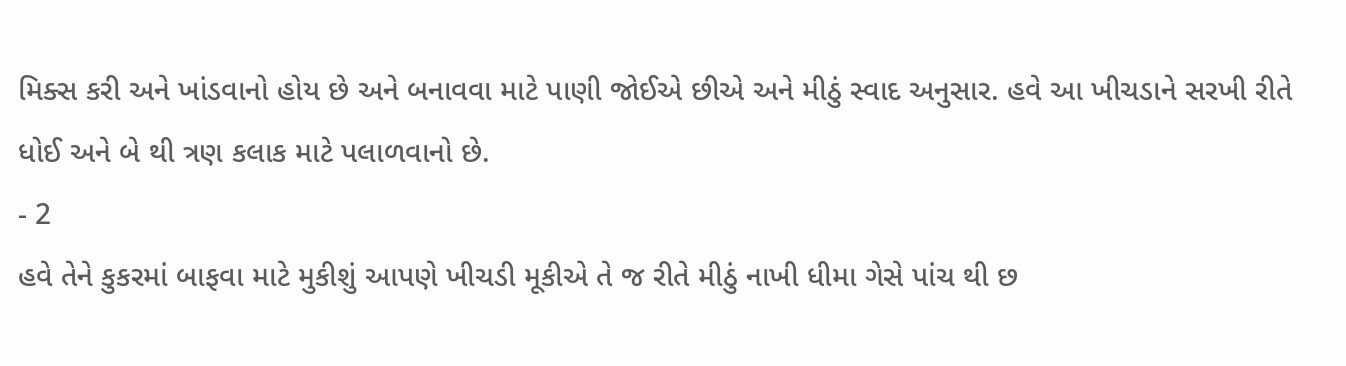મિક્સ કરી અને ખાંડવાનો હોય છે અને બનાવવા માટે પાણી જોઈએ છીએ અને મીઠું સ્વાદ અનુસાર. હવે આ ખીચડાને સરખી રીતે ધોઈ અને બે થી ત્રણ કલાક માટે પલાળવાનો છે.
- 2
હવે તેને કુકરમાં બાફવા માટે મુકીશું આપણે ખીચડી મૂકીએ તે જ રીતે મીઠું નાખી ધીમા ગેસે પાંચ થી છ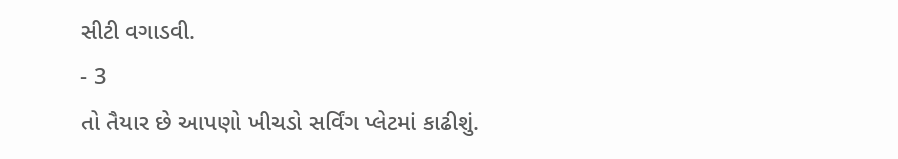સીટી વગાડવી.
- 3
તો તૈયાર છે આપણો ખીચડો સર્વિંગ પ્લેટમાં કાઢીશું.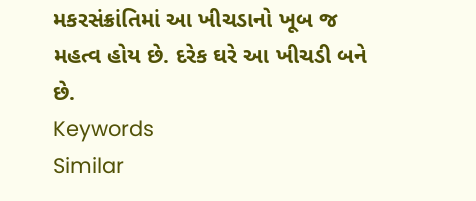મકરસંક્રાંતિમાં આ ખીચડાનો ખૂબ જ મહત્વ હોય છે. દરેક ઘરે આ ખીચડી બને છે.
Keywords
Similar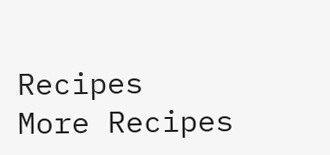Recipes
More Recipes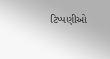ટિપ્પણીઓ